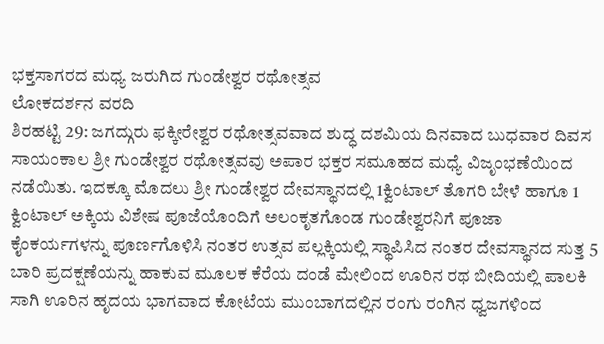ಭಕ್ತಸಾಗರದ ಮಧ್ಯ ಜರುಗಿದ ಗುಂಡೇಶ್ವರ ರಥೋತ್ಸವ
ಲೋಕದರ್ಶನ ವರದಿ
ಶಿರಹಟ್ಟಿ 29: ಜಗದ್ಗುರು ಫಕ್ಕೀರೇಶ್ವರ ರಥೋತ್ಸವವಾದ ಶುದ್ಧ ದಶಮಿಯ ದಿನವಾದ ಬುಧವಾರ ದಿವಸ ಸಾಯಂಕಾಲ ಶ್ರೀ ಗುಂಡೇಶ್ವರ ರಥೋತ್ಸವವು ಅಪಾರ ಭಕ್ತರ ಸಮೂಹದ ಮಧ್ಯೆ ವಿಜೃಂಭಣೆಯಿಂದ ನಡೆಯಿತು. ಇದಕ್ಕೂ ಮೊದಲು ಶ್ರೀ ಗುಂಡೇಶ್ವರ ದೇವಸ್ಥಾನದಲ್ಲಿ 1ಕ್ವಿಂಟಾಲ್ ತೊಗರಿ ಬೇಳೆ ಹಾಗೂ 1 ಕ್ವಿಂಟಾಲ್ ಅಕ್ಕಿಯ ವಿಶೇಷ ಪೂಜೆಯೊಂದಿಗೆ ಅಲಂಕೃತಗೊಂಡ ಗುಂಡೇಶ್ವರನಿಗೆ ಪೂಜಾ ಕೈಂಕರ್ಯಗಳನ್ನು ಪೂರ್ಣಗೊಳಿಸಿ ನಂತರ ಉತ್ಸವ ಪಲ್ಲಕ್ಕಿಯಲ್ಲಿ ಸ್ಥಾಪಿಸಿದ ನಂತರ ದೇವಸ್ಥಾನದ ಸುತ್ತ 5 ಬಾರಿ ಪ್ರದಕ್ಷಣೆಯನ್ನು ಹಾಕುವ ಮೂಲಕ ಕೆರೆಯ ದಂಡೆ ಮೇಲಿಂದ ಊರಿನ ರಥ ಬೀದಿಯಲ್ಲಿ ಪಾಲಕಿ ಸಾಗಿ ಊರಿನ ಹೃದಯ ಭಾಗವಾದ ಕೋಟೆಯ ಮುಂಬಾಗದಲ್ಲಿನ ರಂಗು ರಂಗಿನ ಧ್ವಜಗಳಿಂದ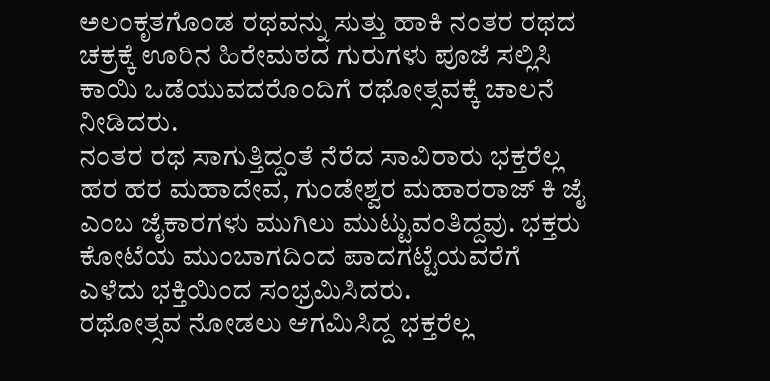ಅಲಂಕೃತಗೊಂಡ ರಥವನ್ನು ಸುತ್ತು ಹಾಕಿ ನಂತರ ರಥದ ಚಕ್ರಕ್ಕೆ ಊರಿನ ಹಿರೇಮಠದ ಗುರುಗಳು ಪೂಜೆ ಸಲ್ಲಿಸಿ ಕಾಯಿ ಒಡೆಯುವದರೊಂದಿಗೆ ರಥೋತ್ಸವಕ್ಕೆ ಚಾಲನೆ ನೀಡಿದರು.
ನಂತರ ರಥ ಸಾಗುತ್ತಿದ್ದಂತೆ ನೆರೆದ ಸಾವಿರಾರು ಭಕ್ತರೆಲ್ಲ ಹರ ಹರ ಮಹಾದೇವ, ಗುಂಡೇಶ್ವರ ಮಹಾರರಾಜ್ ಕಿ ಜೈ ಎಂಬ ಜೈಕಾರಗಳು ಮುಗಿಲು ಮುಟ್ಟುವಂತಿದ್ದವು. ಭಕ್ತರು ಕೋಟೆಯ ಮುಂಬಾಗದಿಂದ ಪಾದಗಟ್ಟೆಯವರೆಗೆ ಎಳೆದು ಭಕ್ತಿಯಿಂದ ಸಂಭ್ರಮಿಸಿದರು.
ರಥೋತ್ಸವ ನೋಡಲು ಆಗಮಿಸಿದ್ದ ಭಕ್ತರೆಲ್ಲ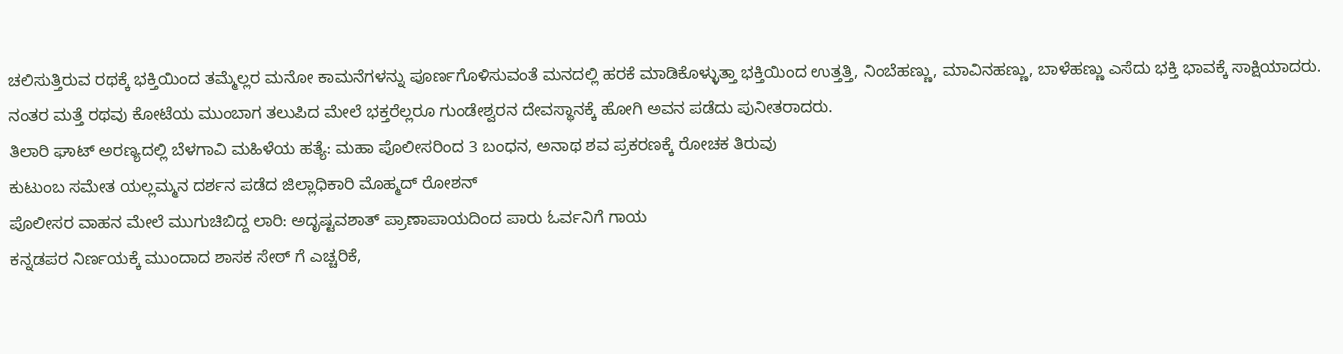ಚಲಿಸುತ್ತಿರುವ ರಥಕ್ಕೆ ಭಕ್ತಿಯಿಂದ ತಮ್ಮೆಲ್ಲರ ಮನೋ ಕಾಮನೆಗಳನ್ನು ಪೂರ್ಣಗೊಳಿಸುವಂತೆ ಮನದಲ್ಲಿ ಹರಕೆ ಮಾಡಿಕೊಳ್ಳುತ್ತಾ ಭಕ್ತಿಯಿಂದ ಉತ್ತತ್ತಿ, ನಿಂಬೆಹಣ್ಣು, ಮಾವಿನಹಣ್ಣು, ಬಾಳೆಹಣ್ಣು ಎಸೆದು ಭಕ್ತಿ ಭಾವಕ್ಕೆ ಸಾಕ್ಷಿಯಾದರು. ನಂತರ ಮತ್ತೆ ರಥವು ಕೋಟೆಯ ಮುಂಬಾಗ ತಲುಪಿದ ಮೇಲೆ ಭಕ್ತರೆಲ್ಲರೂ ಗುಂಡೇಶ್ವರನ ದೇವಸ್ಥಾನಕ್ಕೆ ಹೋಗಿ ಅವನ ಪಡೆದು ಪುನೀತರಾದರು.
ತಿಲಾರಿ ಘಾಟ್ ಅರಣ್ಯದಲ್ಲಿ ಬೆಳಗಾವಿ ಮಹಿಳೆಯ ಹತ್ಯೆ: ಮಹಾ ಪೊಲೀಸರಿಂದ 3 ಬಂಧನ, ಅನಾಥ ಶವ ಪ್ರಕರಣಕ್ಕೆ ರೋಚಕ ತಿರುವು
ಕುಟುಂಬ ಸಮೇತ ಯಲ್ಲಮ್ಮನ ದರ್ಶನ ಪಡೆದ ಜಿಲ್ಲಾಧಿಕಾರಿ ಮೊಹ್ಮದ್ ರೋಶನ್
ಪೊಲೀಸರ ವಾಹನ ಮೇಲೆ ಮುಗುಚಿಬಿದ್ದ ಲಾರಿ: ಅದೃಷ್ಟವಶಾತ್ ಪ್ರಾಣಾಪಾಯದಿಂದ ಪಾರು ಓರ್ವನಿಗೆ ಗಾಯ
ಕನ್ನಡಪರ ನಿರ್ಣಯಕ್ಕೆ ಮುಂದಾದ ಶಾಸಕ ಸೇಠ್ ಗೆ ಎಚ್ಚರಿಕೆ,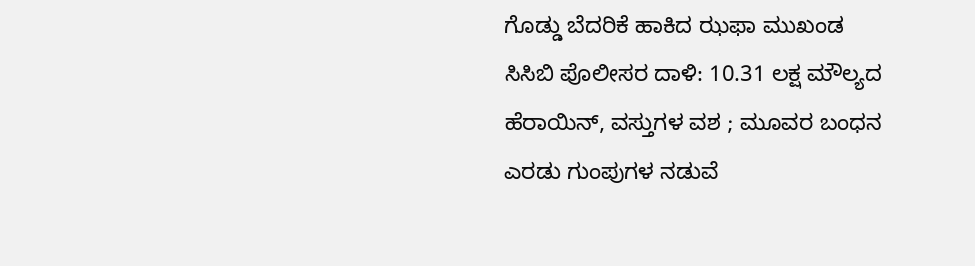ಗೊಡ್ಡು ಬೆದರಿಕೆ ಹಾಕಿದ ಝಫಾ ಮುಖಂಡ
ಸಿಸಿಬಿ ಪೊಲೀಸರ ದಾಳಿ: 10.31 ಲಕ್ಷ ಮೌಲ್ಯದ ಹೆರಾಯಿನ್, ವಸ್ತುಗಳ ವಶ ; ಮೂವರ ಬಂಧನ
ಎರಡು ಗುಂಪುಗಳ ನಡುವೆ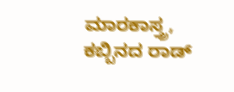ಮಾರಕಾಸ್ತ್ರ, ಕಬ್ಬಿನದ ರಾಡ್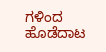ಗಳಿಂದ ಹೊಡೆದಾಟ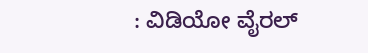: ವಿಡಿಯೋ ವೈರಲ್